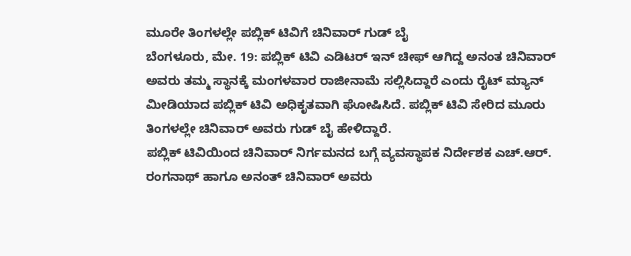ಮೂರೇ ತಿಂಗಳಲ್ಲೇ ಪಬ್ಲಿಕ್ ಟಿವಿಗೆ ಚಿನಿವಾರ್ ಗುಡ್ ಬೈ
ಬೆಂಗಳೂರು, ಮೇ. 19: ಪಬ್ಲಿಕ್ ಟಿವಿ ಎಡಿಟರ್ ಇನ್ ಚೀಫ್ ಆಗಿದ್ದ ಅನಂತ ಚಿನಿವಾರ್ ಅವರು ತಮ್ಮ ಸ್ಥಾನಕ್ಕೆ ಮಂಗಳವಾರ ರಾಜೀನಾಮೆ ಸಲ್ಲಿಸಿದ್ದಾರೆ ಎಂದು ರೈಟ್ ಮ್ಯಾನ್ ಮೀಡಿಯಾದ ಪಬ್ಲಿಕ್ ಟಿವಿ ಅಧಿಕೃತವಾಗಿ ಘೋಷಿಸಿದೆ. ಪಬ್ಲಿಕ್ ಟಿವಿ ಸೇರಿದ ಮೂರು ತಿಂಗಳಲ್ಲೇ ಚಿನಿವಾರ್ ಅವರು ಗುಡ್ ಬೈ ಹೇಳಿದ್ದಾರೆ.
ಪಬ್ಲಿಕ್ ಟಿವಿಯಿಂದ ಚಿನಿವಾರ್ ನಿರ್ಗಮನದ ಬಗ್ಗೆ ವ್ಯವಸ್ಥಾಪಕ ನಿರ್ದೇಶಕ ಎಚ್.ಆರ್. ರಂಗನಾಥ್ ಹಾಗೂ ಅನಂತ್ ಚಿನಿವಾರ್ ಅವರು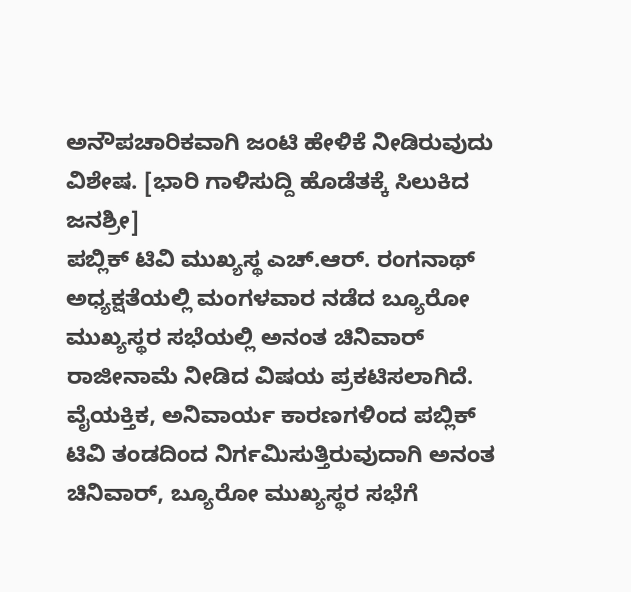ಅನೌಪಚಾರಿಕವಾಗಿ ಜಂಟಿ ಹೇಳಿಕೆ ನೀಡಿರುವುದು ವಿಶೇಷ. [ಭಾರಿ ಗಾಳಿಸುದ್ದಿ ಹೊಡೆತಕ್ಕೆ ಸಿಲುಕಿದ ಜನಶ್ರೀ]
ಪಬ್ಲಿಕ್ ಟಿವಿ ಮುಖ್ಯಸ್ಥ ಎಚ್.ಆರ್. ರಂಗನಾಥ್ ಅಧ್ಯಕ್ಷತೆಯಲ್ಲಿ ಮಂಗಳವಾರ ನಡೆದ ಬ್ಯೂರೋ ಮುಖ್ಯಸ್ಥರ ಸಭೆಯಲ್ಲಿ ಅನಂತ ಚಿನಿವಾರ್ ರಾಜೀನಾಮೆ ನೀಡಿದ ವಿಷಯ ಪ್ರಕಟಿಸಲಾಗಿದೆ. ವೈಯಕ್ತಿಕ, ಅನಿವಾರ್ಯ ಕಾರಣಗಳಿಂದ ಪಬ್ಲಿಕ್ ಟಿವಿ ತಂಡದಿಂದ ನಿರ್ಗಮಿಸುತ್ತಿರುವುದಾಗಿ ಅನಂತ ಚಿನಿವಾರ್, ಬ್ಯೂರೋ ಮುಖ್ಯಸ್ಥರ ಸಭೆಗೆ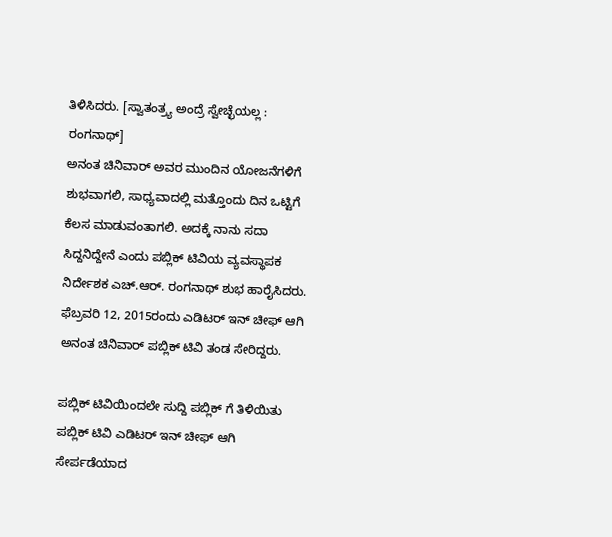ತಿಳಿಸಿದರು. [ಸ್ವಾತಂತ್ರ್ಯ ಅಂದ್ರೆ ಸ್ವೇಚ್ಛೆಯಲ್ಲ : ರಂಗನಾಥ್]
ಅನಂತ ಚಿನಿವಾರ್ ಅವರ ಮುಂದಿನ ಯೋಜನೆಗಳಿಗೆ ಶುಭವಾಗಲಿ, ಸಾಧ್ಯವಾದಲ್ಲಿ ಮತ್ತೊಂದು ದಿನ ಒಟ್ಟಿಗೆ ಕೆಲಸ ಮಾಡುವಂತಾಗಲಿ. ಅದಕ್ಕೆ ನಾನು ಸದಾ ಸಿದ್ದನಿದ್ದೇನೆ ಎಂದು ಪಬ್ಲಿಕ್ ಟಿವಿಯ ವ್ಯವಸ್ಥಾಪಕ ನಿರ್ದೇಶಕ ಎಚ್.ಆರ್. ರಂಗನಾಥ್ ಶುಭ ಹಾರೈಸಿದರು. ಫೆಬ್ರವರಿ 12, 2015ರಂದು ಎಡಿಟರ್ ಇನ್ ಚೀಫ್ ಆಗಿ ಅನಂತ ಚಿನಿವಾರ್ ಪಬ್ಲಿಕ್ ಟಿವಿ ತಂಡ ಸೇರಿದ್ದರು.

ಪಬ್ಲಿಕ್ ಟಿವಿಯಿಂದಲೇ ಸುದ್ದಿ ಪಬ್ಲಿಕ್ ಗೆ ತಿಳಿಯಿತು
ಪಬ್ಲಿಕ್ ಟಿವಿ ಎಡಿಟರ್ ಇನ್ ಚೀಫ್ ಆಗಿ ಸೇರ್ಪಡೆಯಾದ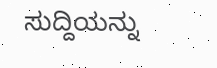ಸುದ್ದಿಯನ್ನು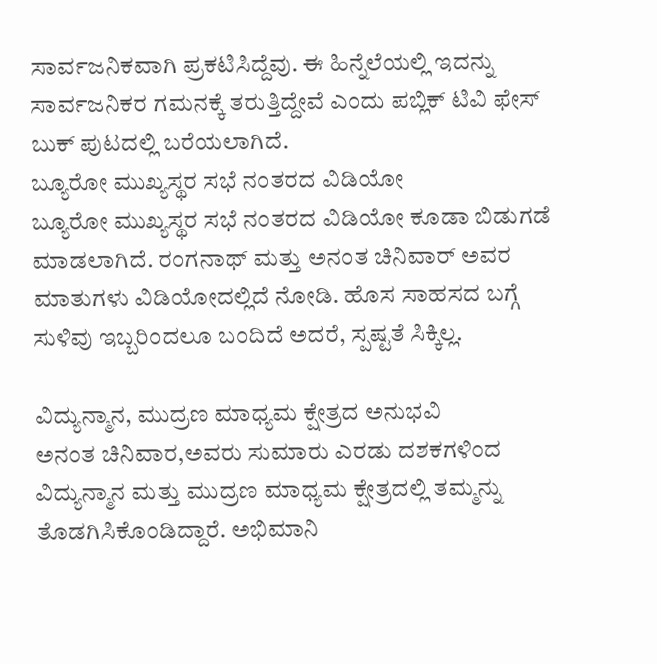ಸಾರ್ವಜನಿಕವಾಗಿ ಪ್ರಕಟಿಸಿದ್ದೆವು. ಈ ಹಿನ್ನೆಲೆಯಲ್ಲಿ ಇದನ್ನು ಸಾರ್ವಜನಿಕರ ಗಮನಕ್ಕೆ ತರುತ್ತಿದ್ದೇವೆ ಎಂದು ಪಬ್ಲಿಕ್ ಟಿವಿ ಫೇಸ್ ಬುಕ್ ಪುಟದಲ್ಲಿ ಬರೆಯಲಾಗಿದೆ.
ಬ್ಯೂರೋ ಮುಖ್ಯಸ್ಥರ ಸಭೆ ನಂತರದ ವಿಡಿಯೋ
ಬ್ಯೂರೋ ಮುಖ್ಯಸ್ಥರ ಸಭೆ ನಂತರದ ವಿಡಿಯೋ ಕೂಡಾ ಬಿಡುಗಡೆ ಮಾಡಲಾಗಿದೆ. ರಂಗನಾಥ್ ಮತ್ತು ಅನಂತ ಚಿನಿವಾರ್ ಅವರ ಮಾತುಗಳು ವಿಡಿಯೋದಲ್ಲಿದೆ ನೋಡಿ. ಹೊಸ ಸಾಹಸದ ಬಗ್ಗೆ ಸುಳಿವು ಇಬ್ಬರಿಂದಲೂ ಬಂದಿದೆ ಅದರೆ, ಸ್ಪಷ್ಟತೆ ಸಿಕ್ಕಿಲ್ಲ.

ವಿದ್ಯುನ್ಮಾನ, ಮುದ್ರಣ ಮಾಧ್ಯಮ ಕ್ಷೇತ್ರದ ಅನುಭವಿ
ಅನಂತ ಚಿನಿವಾರ,ಅವರು ಸುಮಾರು ಎರಡು ದಶಕಗಳಿಂದ ವಿದ್ಯುನ್ಮಾನ ಮತ್ತು ಮುದ್ರಣ ಮಾಧ್ಯಮ ಕ್ಷೇತ್ರದಲ್ಲಿ ತಮ್ಮನ್ನು ತೊಡಗಿಸಿಕೊಂಡಿದ್ದಾರೆ. ಅಭಿಮಾನಿ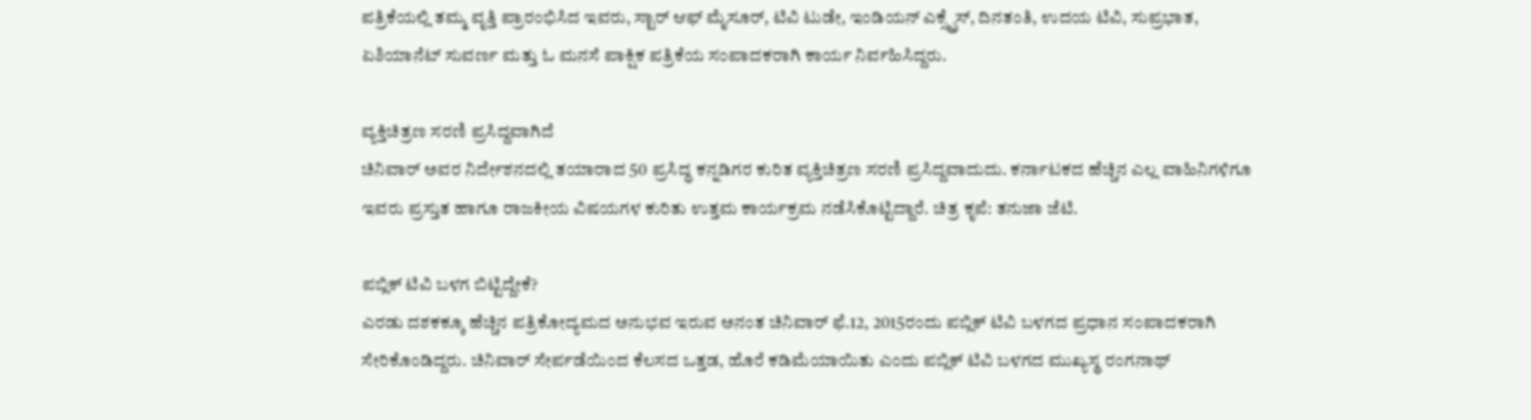ಪತ್ರಿಕೆಯಲ್ಲಿ ತಮ್ಮ ವೃತ್ತಿ ಪ್ರಾರಂಭಿಸಿದ ಇವರು, ಸ್ಟಾರ್ ಆಫ್ ಮೈಸೂರ್, ಟಿವಿ ಟುಡೇ, ಇಂಡಿಯನ್ ಎಕ್ಸ್ಪ್ರೆಸ್, ದಿನತಂತಿ, ಉದಯ ಟಿವಿ, ಸುಪ್ರಭಾತ, ಏಶಿಯಾನೆಟ್ ಸುವರ್ಣ ಮತ್ತು ಓ ಮನಸೆ ಪಾಕ್ಷಿಕ ಪತ್ರಿಕೆಯ ಸಂಪಾದಕರಾಗಿ ಕಾರ್ಯ ನಿರ್ವಹಿಸಿದ್ದರು.

ವ್ಯಕ್ತಿಚಿತ್ರಣ ಸರಣಿ ಪ್ರಸಿದ್ದವಾಗಿದೆ
ಚಿನಿವಾರ್ ಅವರ ನಿರ್ದೇಶನದಲ್ಲಿ ತಯಾರಾದ 50 ಪ್ರಸಿದ್ಧ ಕನ್ನಡಿಗರ ಕುರಿತ ವ್ಯಕ್ತಿಚಿತ್ರಣ ಸರಣಿ ಪ್ರಸಿದ್ದವಾದುದು. ಕರ್ನಾಟಕದ ಹೆಚ್ಚಿನ ಎಲ್ಲ ವಾಹಿನಿಗಳಿಗೂ ಇವರು ಪ್ರಸ್ತುತ ಹಾಗೂ ರಾಜಕೀಯ ವಿಷಯಗಳ ಕುರಿತು ಉತ್ತಮ ಕಾರ್ಯಕ್ರಮ ನಡೆಸಿಕೊಟ್ಟಿದ್ದಾರೆ. ಚಿತ್ರ ಕೃಪೆ: ತನುಜಾ ಜೆಟಿ.

ಪಬ್ಲಿಕ್ ಟಿವಿ ಬಳಗ ಬಿಟ್ಟಿದ್ದೇಕೆ?
ಎರಡು ದಶಕಕ್ಕೂ ಹೆಚ್ಚಿನ ಪತ್ರಿಕೋದ್ಯಮದ ಅನುಭವ ಇರುವ ಅನಂತ ಚಿನಿವಾರ್ ಫೆ.12, 2015ರಂದು ಪಬ್ಲಿಕ್ ಟಿವಿ ಬಳಗದ ಪ್ರಧಾನ ಸಂಪಾದಕರಾಗಿ ಸೇರಿಕೊಂಡಿದ್ದರು. ಚಿನಿವಾರ್ ಸೇರ್ಪಡೆಯಿಂದ ಕೆಲಸದ ಒತ್ತಡ, ಹೊರೆ ಕಡಿಮೆಯಾಯಿತು ಎಂದು ಪಬ್ಲಿಕ್ ಟಿವಿ ಬಳಗದ ಮುಖ್ಯಸ್ಥ ರಂಗನಾಥ್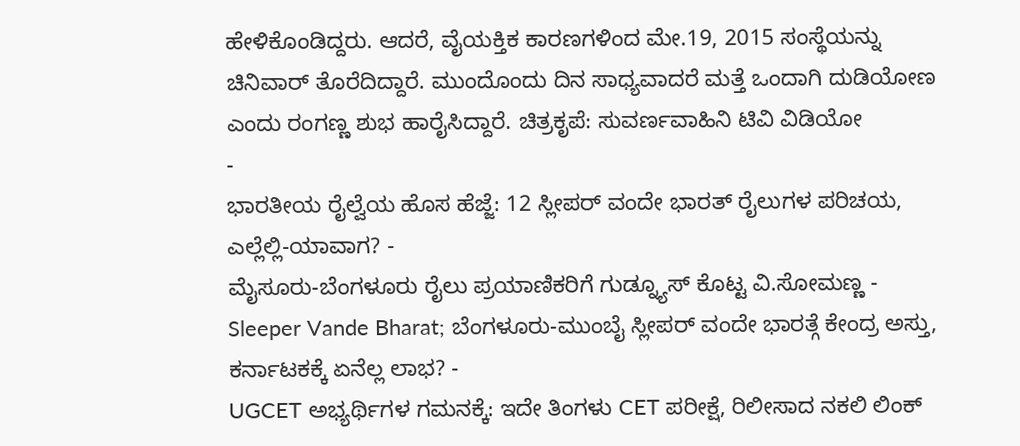ಹೇಳಿಕೊಂಡಿದ್ದರು. ಆದರೆ, ವೈಯಕ್ತಿಕ ಕಾರಣಗಳಿಂದ ಮೇ.19, 2015 ಸಂಸ್ಥೆಯನ್ನು ಚಿನಿವಾರ್ ತೊರೆದಿದ್ದಾರೆ. ಮುಂದೊಂದು ದಿನ ಸಾಧ್ಯವಾದರೆ ಮತ್ತೆ ಒಂದಾಗಿ ದುಡಿಯೋಣ ಎಂದು ರಂಗಣ್ಣ ಶುಭ ಹಾರೈಸಿದ್ದಾರೆ. ಚಿತ್ರಕೃಪೆ: ಸುವರ್ಣವಾಹಿನಿ ಟಿವಿ ವಿಡಿಯೋ
-
ಭಾರತೀಯ ರೈಲ್ವೆಯ ಹೊಸ ಹೆಜ್ಜೆ: 12 ಸ್ಲೀಪರ್ ವಂದೇ ಭಾರತ್ ರೈಲುಗಳ ಪರಿಚಯ, ಎಲ್ಲೆಲ್ಲಿ-ಯಾವಾಗ? -
ಮೈಸೂರು-ಬೆಂಗಳೂರು ರೈಲು ಪ್ರಯಾಣಿಕರಿಗೆ ಗುಡ್ನ್ಯೂಸ್ ಕೊಟ್ಟ ವಿ.ಸೋಮಣ್ಣ -
Sleeper Vande Bharat; ಬೆಂಗಳೂರು-ಮುಂಬೈ ಸ್ಲೀಪರ್ ವಂದೇ ಭಾರತ್ಗೆ ಕೇಂದ್ರ ಅಸ್ತು, ಕರ್ನಾಟಕಕ್ಕೆ ಏನೆಲ್ಲ ಲಾಭ? -
UGCET ಅಭ್ಯರ್ಥಿಗಳ ಗಮನಕ್ಕೆ: ಇದೇ ತಿಂಗಳು CET ಪರೀಕ್ಷೆ, ರಿಲೀಸಾದ ನಕಲಿ ಲಿಂಕ್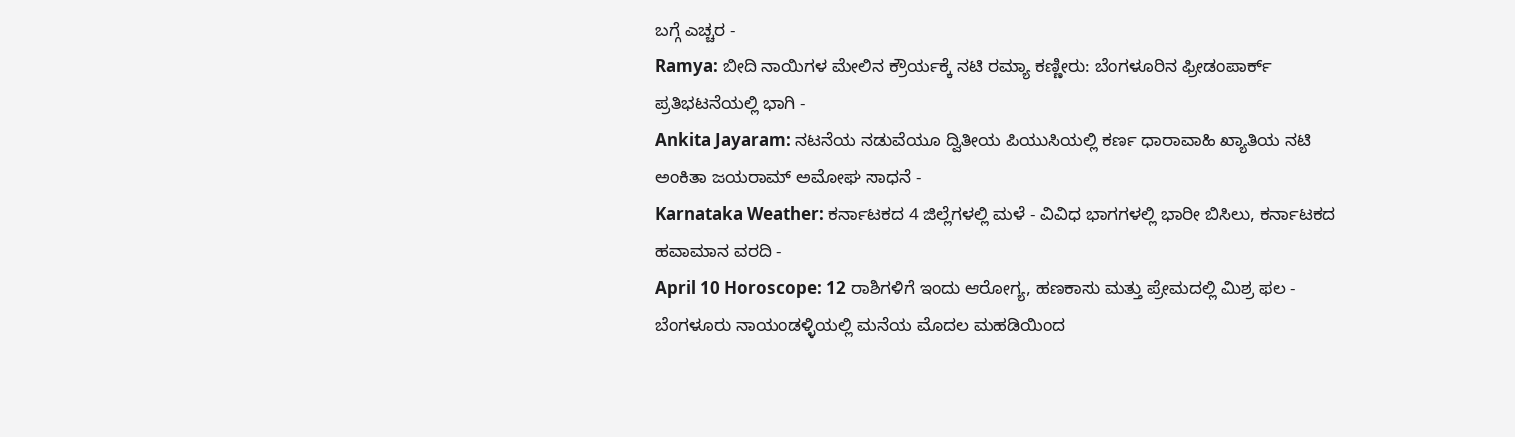ಬಗ್ಗೆ ಎಚ್ಚರ -
Ramya: ಬೀದಿ ನಾಯಿಗಳ ಮೇಲಿನ ಕ್ರೌರ್ಯಕ್ಕೆ ನಟಿ ರಮ್ಯಾ ಕಣ್ಣೀರು: ಬೆಂಗಳೂರಿನ ಫ್ರೀಡಂಪಾರ್ಕ್ ಪ್ರತಿಭಟನೆಯಲ್ಲಿ ಭಾಗಿ -
Ankita Jayaram: ನಟನೆಯ ನಡುವೆಯೂ ದ್ವಿತೀಯ ಪಿಯುಸಿಯಲ್ಲಿ ಕರ್ಣ ಧಾರಾವಾಹಿ ಖ್ಯಾತಿಯ ನಟಿ ಅಂಕಿತಾ ಜಯರಾಮ್ ಅಮೋಘ ಸಾಧನೆ -
Karnataka Weather: ಕರ್ನಾಟಕದ 4 ಜಿಲ್ಲೆಗಳಲ್ಲಿ ಮಳೆ - ವಿವಿಧ ಭಾಗಗಳಲ್ಲಿ ಭಾರೀ ಬಿಸಿಲು, ಕರ್ನಾಟಕದ ಹವಾಮಾನ ವರದಿ -
April 10 Horoscope: 12 ರಾಶಿಗಳಿಗೆ ಇಂದು ಆರೋಗ್ಯ, ಹಣಕಾಸು ಮತ್ತು ಪ್ರೇಮದಲ್ಲಿ ಮಿಶ್ರ ಫಲ -
ಬೆಂಗಳೂರು ನಾಯಂಡಳ್ಳಿಯಲ್ಲಿ ಮನೆಯ ಮೊದಲ ಮಹಡಿಯಿಂದ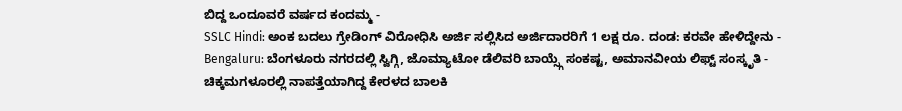ಬಿದ್ದ ಒಂದೂವರೆ ವರ್ಷದ ಕಂದಮ್ಮ -
SSLC Hindi: ಅಂಕ ಬದಲು ಗ್ರೇಡಿಂಗ್ ವಿರೋಧಿಸಿ ಅರ್ಜಿ ಸಲ್ಲಿಸಿದ ಅರ್ಜಿದಾರರಿಗೆ 1 ಲಕ್ಷ ರೂ. ದಂಡ: ಕರವೇ ಹೇಳಿದ್ದೇನು -
Bengaluru: ಬೆಂಗಳೂರು ನಗರದಲ್ಲಿ ಸ್ವಿಗ್ಗಿ, ಜೊಮ್ಯಾಟೋ ಡೆಲಿವರಿ ಬಾಯ್ಸ್ಗೆ ಸಂಕಷ್ಟ, ಅಮಾನವೀಯ ಲಿಫ್ಟ್ ಸಂಸ್ಕೃತಿ -
ಚಿಕ್ಕಮಗಳೂರಲ್ಲಿ ನಾಪತ್ತೆಯಾಗಿದ್ದ ಕೇರಳದ ಬಾಲಕಿ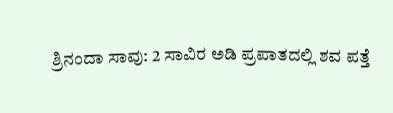ಶ್ರಿನಂದಾ ಸಾವು: 2 ಸಾವಿರ ಅಡಿ ಪ್ರಪಾತದಲ್ಲಿ ಶವ ಪತ್ತೆ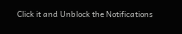Click it and Unblock the Notifications